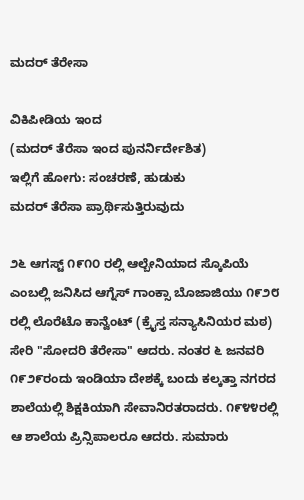ಮದರ್ ತೆರೇಸಾ

ವಿಕಿಪೀಡಿಯ ಇಂದ
(ಮದರ್ ತೆರೆಸಾ ಇಂದ ಪುನರ್ನಿರ್ದೇಶಿತ)
ಇಲ್ಲಿಗೆ ಹೋಗು: ಸಂಚರಣೆ, ಹುಡುಕು
ಮದರ್ ತೆರೆಸಾ ಪ್ರಾರ್ಥಿಸುತ್ತಿರುವುದು

೨೬ ಆಗಸ್ಟ್ ೧೯೧೦ ರಲ್ಲಿ ಆಲ್ಬೇನಿಯಾದ ಸ್ಕೊಪಿಯೆ ಎಂಬಲ್ಲಿ ಜನಿಸಿದ ಆಗ್ನೆಸ್ ಗಾಂಕ್ಸಾ ಬೊಜಾಜಿಯು ೧೯೨೮ ರಲ್ಲಿ ಲೊರೆಟೊ ಕಾನ್ವೆಂಟ್ (ಕ್ರೈಸ್ತ ಸನ್ಯಾಸಿನಿಯರ ಮಠ) ಸೇರಿ "ಸೋದರಿ ತೆರೇಸಾ" ಆದರು. ನಂತರ ೬ ಜನವರಿ ೧೯೨೯ರಂದು ಇಂಡಿಯಾ ದೇಶಕ್ಕೆ ಬಂದು ಕಲ್ಕತ್ತಾ ನಗರದ ಶಾಲೆಯಲ್ಲಿ ಶಿಕ್ಷಕಿಯಾಗಿ ಸೇವಾನಿರತರಾದರು. ೧೯೪೪ರಲ್ಲಿ ಆ ಶಾಲೆಯ ಪ್ರಿನ್ಸಿಪಾಲರೂ ಆದರು. ಸುಮಾರು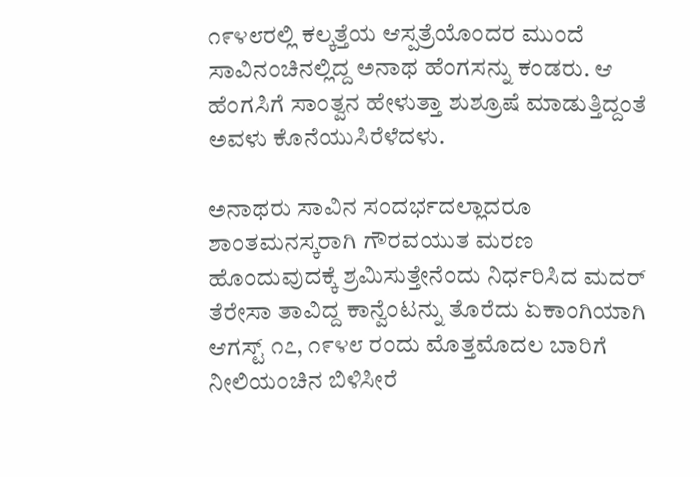೧೯೪೮ರಲ್ಲಿ ಕಲ್ಕತ್ತೆಯ ಆಸ್ಪತ್ರೆಯೊಂದರ ಮುಂದೆ ಸಾವಿನಂಚಿನಲ್ಲಿದ್ದ ಅನಾಥ ಹೆಂಗಸನ್ನು ಕಂಡರು. ಆ ಹೆಂಗಸಿಗೆ ಸಾಂತ್ವನ ಹೇಳುತ್ತಾ ಶುಶ್ರೂಷೆ ಮಾಡುತ್ತಿದ್ದಂತೆ ಅವಳು ಕೊನೆಯುಸಿರೆಳೆದಳು.

ಅನಾಥರು ಸಾವಿನ ಸಂದರ್ಭದಲ್ಲಾದರೂ ಶಾಂತಮನಸ್ಕರಾಗಿ ಗೌರವಯುತ ಮರಣ ಹೊಂದುವುದಕ್ಕೆ ಶ್ರಮಿಸುತ್ತೇನೆಂದು ನಿರ್ಧರಿಸಿದ ಮದರ್ ತೆರೇಸಾ ತಾವಿದ್ದ ಕಾನ್ವೆಂಟನ್ನು ತೊರೆದು ಏಕಾಂಗಿಯಾಗಿ ಆಗಸ್ಟ್ ೧೭, ೧೯೪೮ ರಂದು ಮೊತ್ತಮೊದಲ ಬಾರಿಗೆ ನೀಲಿಯಂಚಿನ ಬಿಳಿಸೀರೆ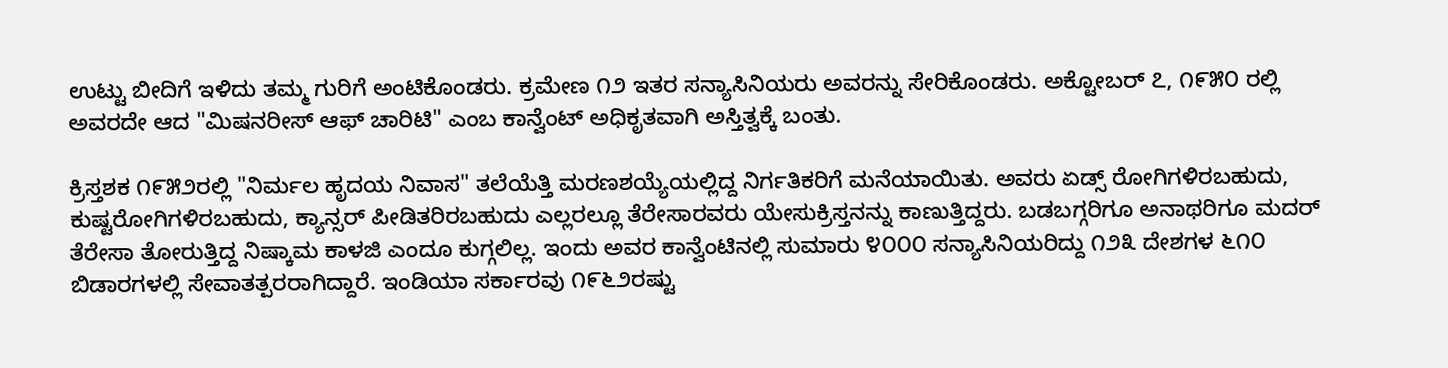ಉಟ್ಟು ಬೀದಿಗೆ ಇಳಿದು ತಮ್ಮ ಗುರಿಗೆ ಅಂಟಿಕೊಂಡರು. ಕ್ರಮೇಣ ೧೨ ಇತರ ಸನ್ಯಾಸಿನಿಯರು ಅವರನ್ನು ಸೇರಿಕೊಂಡರು. ಅಕ್ಟೋಬರ್ ೭, ೧೯೫೦ ರಲ್ಲಿ ಅವರದೇ ಆದ "ಮಿಷನರೀಸ್ ಆಫ್ ಚಾರಿಟಿ" ಎಂಬ ಕಾನ್ವೆಂಟ್ ಅಧಿಕೃತವಾಗಿ ಅಸ್ತಿತ್ವಕ್ಕೆ ಬಂತು.

ಕ್ರಿಸ್ತಶಕ ೧೯೫೨ರಲ್ಲಿ "ನಿರ್ಮಲ ಹೃದಯ ನಿವಾಸ" ತಲೆಯೆತ್ತಿ ಮರಣಶಯ್ಯೆಯಲ್ಲಿದ್ದ ನಿರ್ಗತಿಕರಿಗೆ ಮನೆಯಾಯಿತು. ಅವರು ಏಡ್ಸ್ ರೋಗಿಗಳಿರಬಹುದು, ಕುಷ್ಟರೋಗಿಗಳಿರಬಹುದು, ಕ್ಯಾನ್ಸರ್ ಪೀಡಿತರಿರಬಹುದು ಎಲ್ಲರಲ್ಲೂ ತೆರೇಸಾರವರು ಯೇಸುಕ್ರಿಸ್ತನನ್ನು ಕಾಣುತ್ತಿದ್ದರು. ಬಡಬಗ್ಗರಿಗೂ ಅನಾಥರಿಗೂ ಮದರ್ ತೆರೇಸಾ ತೋರುತ್ತಿದ್ದ ನಿಷ್ಕಾಮ ಕಾಳಜಿ ಎಂದೂ ಕುಗ್ಗಲಿಲ್ಲ. ಇಂದು ಅವರ ಕಾನ್ವೆಂಟಿನಲ್ಲಿ ಸುಮಾರು ೪೦೦೦ ಸನ್ಯಾಸಿನಿಯರಿದ್ದು ೧೨೩ ದೇಶಗಳ ೬೧೦ ಬಿಡಾರಗಳಲ್ಲಿ ಸೇವಾತತ್ಪರರಾಗಿದ್ದಾರೆ. ಇಂಡಿಯಾ ಸರ್ಕಾರವು ೧೯೬೨ರಷ್ಟು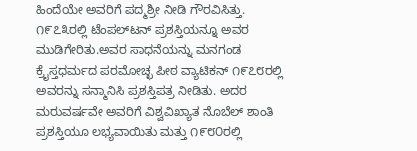ಹಿಂದೆಯೇ ಅವರಿಗೆ ಪದ್ಮಶ್ರೀ ನೀಡಿ ಗೌರವಿಸಿತ್ತು. ೧೯೭೩ರಲ್ಲಿ ಟೆಂಪಲ್‌ಟನ್ ಪ್ರಶಸ್ತಿಯನ್ನೂ ಅವರ ಮುಡಿಗೇರಿತು.ಅವರ ಸಾಧನೆಯನ್ನು ಮನಗಂಡ ಕ್ರೈಸ್ತಧರ್ಮದ ಪರಮೋಚ್ಛ ಪೀಠ ವ್ಯಾಟಿಕನ್ ೧೯೭೮ರಲ್ಲಿ ಅವರನ್ನು ಸನ್ಮಾನಿಸಿ ಪ್ರಶಸ್ತಿಪತ್ರ ನೀಡಿತು. ಅದರ ಮರುವರ್ಷವೇ ಅವರಿಗೆ ವಿಶ್ವವಿಖ್ಯಾತ ನೊಬೆಲ್ ಶಾಂತಿ ಪ್ರಶಸ್ತಿಯೂ ಲಭ್ಯವಾಯಿತು ಮತ್ತು ೧೯೮೦ರಲ್ಲಿ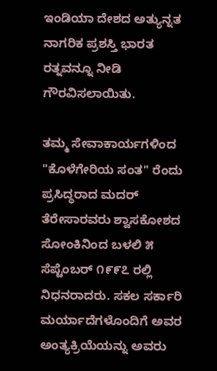ಇಂಡಿಯಾ ದೇಶದ ಅತ್ಯುನ್ನತ ನಾಗರಿಕ ಪ್ರಶಸ್ತಿ ಭಾರತ ರತ್ನವನ್ನೂ ನೀಡಿ ಗೌರವಿಸಲಾಯಿತು.

ತಮ್ಮ ಸೇವಾಕಾರ್ಯಗಳಿಂದ "ಕೊಳೆಗೇರಿಯ ಸಂತ" ರೆಂದು ಪ್ರಸಿದ್ಧರಾದ ಮದರ್ ತೆರೇಸಾರವರು ಶ್ವಾಸಕೋಶದ ಸೋಂಕಿನಿಂದ ಬಳಲಿ ೫ ಸೆಪ್ಟೆಂಬರ್ ೧೯೯೭ ರಲ್ಲಿ ನಿಧನರಾದರು. ಸಕಲ ಸರ್ಕಾರಿ ಮರ್ಯಾದೆಗಳೊಂದಿಗೆ ಅವರ ಅಂತ್ಯಕ್ರಿಯೆಯನ್ನು ಅವರು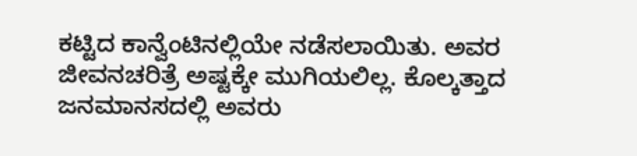ಕಟ್ಟಿದ ಕಾನ್ವೆಂಟಿನಲ್ಲಿಯೇ ನಡೆಸಲಾಯಿತು. ಅವರ ಜೀವನಚರಿತ್ರೆ ಅಷ್ಟಕ್ಕೇ ಮುಗಿಯಲಿಲ್ಲ. ಕೊಲ್ಕತ್ತಾದ ಜನಮಾನಸದಲ್ಲಿ ಅವರು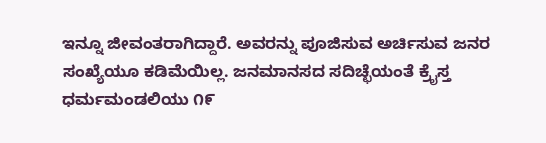ಇನ್ನೂ ಜೀವಂತರಾಗಿದ್ದಾರೆ. ಅವರನ್ನು ಪೂಜಿಸುವ ಅರ್ಚಿಸುವ ಜನರ ಸಂಖ್ಯೆಯೂ ಕಡಿಮೆಯಿಲ್ಲ. ಜನಮಾನಸದ ಸದಿಚ್ಛೆಯಂತೆ ಕ್ರೈಸ್ತ ಧರ್ಮಮಂಡಲಿಯು ೧೯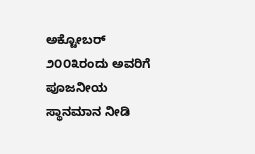ಅಕ್ಟೋಬರ್ ೨೦೦೩ರಂದು ಅವರಿಗೆ ಪೂಜನೀಯ ಸ್ಥಾನಮಾನ ನೀಡಿ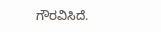ಗೌರವಿಸಿದೆ.